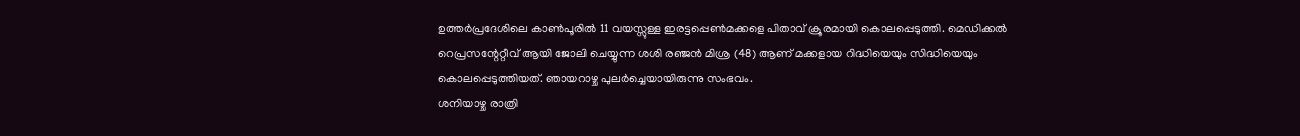ഉത്തർപ്രദേശിലെ കാൺപൂരിൽ 11 വയസ്സുള്ള ഇരട്ടപ്പെൺമക്കളെ പിതാവ് ക്രൂരമായി കൊലപ്പെടുത്തി. മെഡിക്കൽ റെപ്രസന്റേറ്റീവ് ആയി ജോലി ചെയ്യുന്ന ശശി രഞ്ജൻ മിശ്ര (48) ആണ് മക്കളായ റിദ്ധിയെയും സിദ്ധിയെയും കൊലപ്പെടുത്തിയത്. ഞായറാഴ്ച പുലർച്ചെയായിരുന്നു സംഭവം.
ശനിയാഴ്ച രാത്രി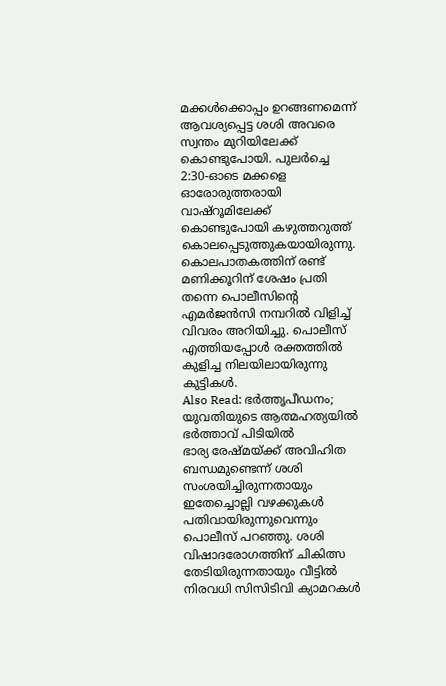മക്കൾക്കൊപ്പം ഉറങ്ങണമെന്ന് ആവശ്യപ്പെട്ട ശശി അവരെ സ്വന്തം മുറിയിലേക്ക് കൊണ്ടുപോയി. പുലർച്ചെ 2:30-ഓടെ മക്കളെ ഓരോരുത്തരായി വാഷ്റൂമിലേക്ക് കൊണ്ടുപോയി കഴുത്തറുത്ത് കൊലപ്പെടുത്തുകയായിരുന്നു. കൊലപാതകത്തിന് രണ്ട് മണിക്കൂറിന് ശേഷം പ്രതി തന്നെ പൊലീസിന്റെ എമർജൻസി നമ്പറിൽ വിളിച്ച് വിവരം അറിയിച്ചു. പൊലീസ് എത്തിയപ്പോൾ രക്തത്തിൽ കുളിച്ച നിലയിലായിരുന്നു കുട്ടികൾ.
Also Read: ഭർത്തൃപീഡനം; യുവതിയുടെ ആത്മഹത്യയിൽ ഭർത്താവ് പിടിയിൽ
ഭാര്യ രേഷ്മയ്ക്ക് അവിഹിത ബന്ധമുണ്ടെന്ന് ശശി സംശയിച്ചിരുന്നതായും ഇതേച്ചൊല്ലി വഴക്കുകൾ പതിവായിരുന്നുവെന്നും പൊലീസ് പറഞ്ഞു. ശശി വിഷാദരോഗത്തിന് ചികിത്സ തേടിയിരുന്നതായും വീട്ടിൽ നിരവധി സിസിടിവി ക്യാമറകൾ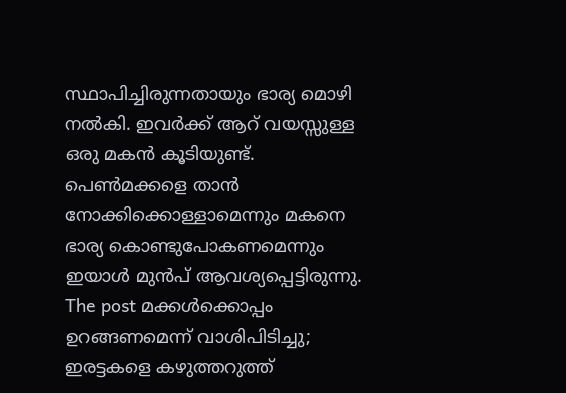സ്ഥാപിച്ചിരുന്നതായും ഭാര്യ മൊഴി നൽകി. ഇവർക്ക് ആറ് വയസ്സുള്ള ഒരു മകൻ കൂടിയുണ്ട്. പെൺമക്കളെ താൻ നോക്കിക്കൊള്ളാമെന്നും മകനെ ഭാര്യ കൊണ്ടുപോകണമെന്നും ഇയാൾ മുൻപ് ആവശ്യപ്പെട്ടിരുന്നു.
The post മക്കൾക്കൊപ്പം ഉറങ്ങണമെന്ന് വാശിപിടിച്ചു; ഇരട്ടകളെ കഴുത്തറുത്ത്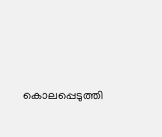കൊലപ്പെടുത്തി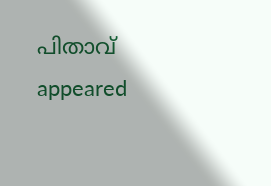പിതാവ് appeared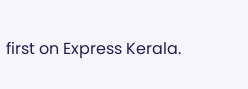first on Express Kerala.